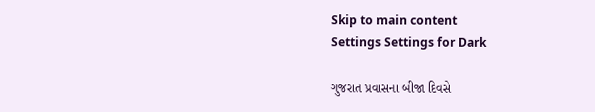Skip to main content
Settings Settings for Dark

ગુજરાત પ્રવાસના બીજા દિવસે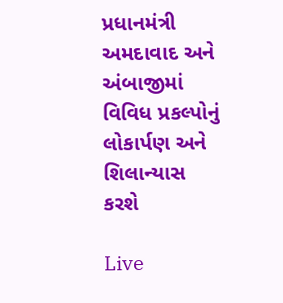પ્રધાનમંત્રી અમદાવાદ અને અંબાજીમાં વિવિધ પ્રકલ્પોનું લોકાર્પણ અને શિલાન્યાસ કરશે

Live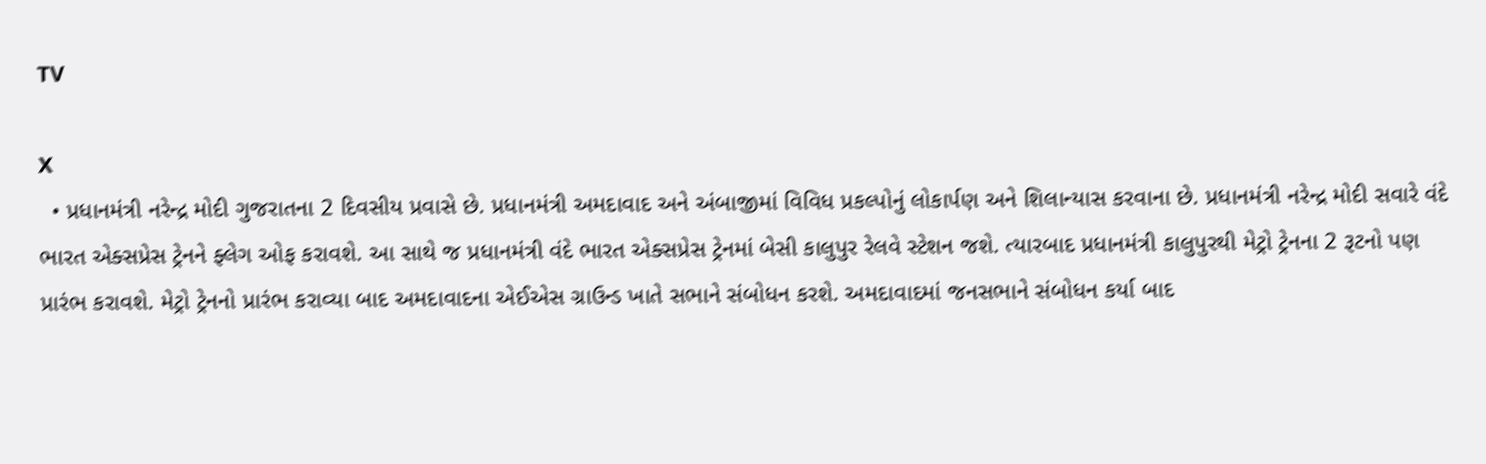TV

X
  • પ્રધાનમંત્રી નરેન્દ્ર મોદી ગુજરાતના 2 દિવસીય પ્રવાસે છે. પ્રધાનમંત્રી અમદાવાદ અને અંબાજીમાં વિવિધ પ્રકલ્પોનું લોકાર્પણ અને શિલાન્યાસ કરવાના છે. પ્રધાનમંત્રી નરેન્દ્ર મોદી સવારે વંદે ભારત એક્સપ્રેસ ટ્રેનને ફ્લેગ ઓફ કરાવશે. આ સાથે જ પ્રધાનમંત્રી વંદે ભારત એક્સપ્રેસ ટ્રેનમાં બેસી કાલુપુર રેલવે સ્ટેશન જશે. ત્યારબાદ પ્રધાનમંત્રી કાલુપુરથી મેટ્રો ટ્રેનના 2 રૂટનો પણ પ્રારંભ કરાવશે. મેટ્રો ટ્રેનનો પ્રારંભ કરાવ્યા બાદ અમદાવાદના એઈએસ ગ્રાઉન્ડ ખાતે સભાને સંબોધન કરશે. અમદાવાદમાં જનસભાને સંબોધન કર્યા બાદ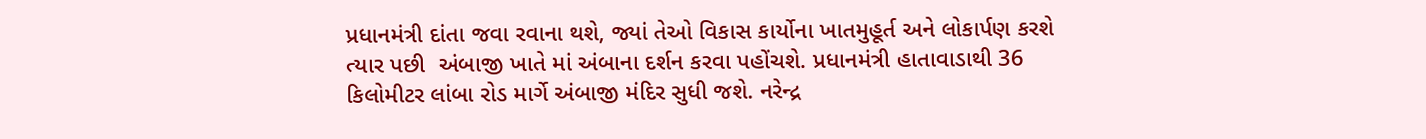પ્રધાનમંત્રી દાંતા જવા રવાના થશે, જ્યાં તેઓ વિકાસ કાર્યોના ખાતમુહૂર્ત અને લોકાર્પણ કરશે ત્યાર પછી  અંબાજી ખાતે માં અંબાના દર્શન કરવા પહોંચશે. પ્રધાનમંત્રી હાતાવાડાથી 36 કિલોમીટર લાંબા રોડ માર્ગે અંબાજી મંદિર સુધી જશે. નરેન્દ્ર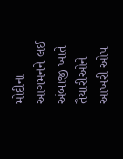મોદીના આગમનને લઈ અંબાજી ખાતે તૈયારીઓને આખરી ઓપ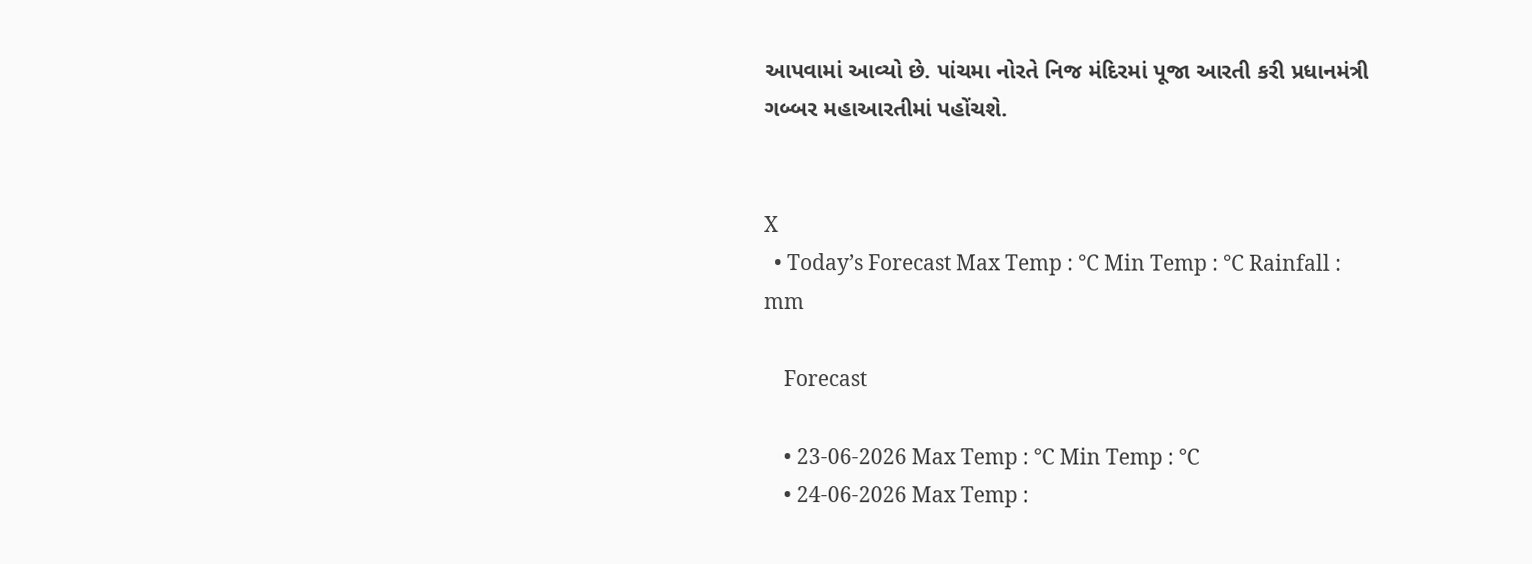આપવામાં આવ્યો છે. પાંચમા નોરતે નિજ મંદિરમાં પૂજા આરતી કરી પ્રધાનમંત્રી ગબ્બર મહાઆરતીમાં પહોંચશે.


X
  • Today’s Forecast Max Temp : °C Min Temp : °C Rainfall : mm

    Forecast

    • 23-06-2026 Max Temp : °C Min Temp : °C
    • 24-06-2026 Max Temp :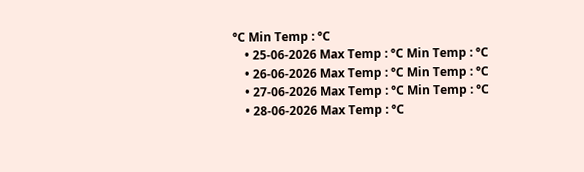°C Min Temp : °C
    • 25-06-2026 Max Temp : °C Min Temp : °C
    • 26-06-2026 Max Temp : °C Min Temp : °C
    • 27-06-2026 Max Temp : °C Min Temp : °C
    • 28-06-2026 Max Temp : °C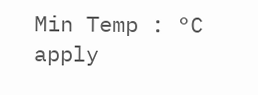Min Temp : °C
apply